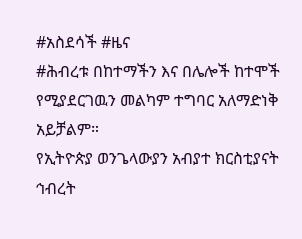#አስደሳች #ዜና
#ሕብረቱ በከተማችን እና በሌሎች ከተሞች የሚያደርገዉን መልካም ተግባር አለማድነቅ አይቻልም።
የኢትዮጵያ ወንጌላውያን አብያተ ክርስቲያናት ኅብረት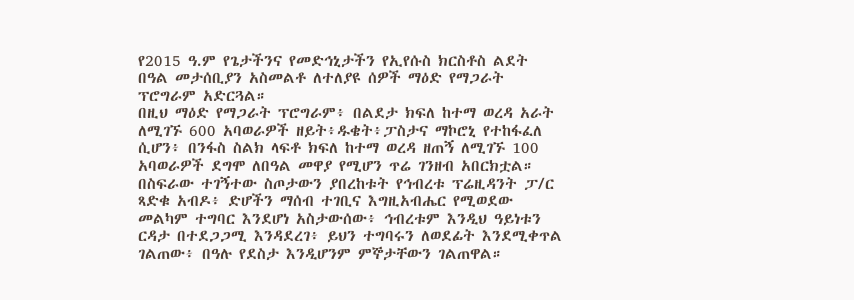የ2015 ዓ.ም የጌታችንና የመድኅኒታችን የኢየሱስ ክርስቶስ ልደት በዓል መታሰቢያን አስመልቶ ለተለያዩ ሰዎች ማዕድ የማጋራት ፕሮግራም አድርጓል።
በዚህ ማዕድ የማጋራት ፕሮግራም፥ በልደታ ክፍለ ከተማ ወረዳ አራት ለሚገኙ 600 አባወራዎች ዘይት፥ዱቄት፥ፓስታና ማኮሮኒ የተከፋፈለ ሲሆን፥ በንፋስ ስልክ ላፍቶ ክፍለ ከተማ ወረዳ ዘጠኝ ለሚገኙ 100 አባወራዎች ደግሞ ለበዓል መዋያ የሚሆን ጥሬ ገንዘብ አበርክቷል።
በስፍራው ተገኝተው ስጦታውን ያበረከቱት የኅብረቱ ፕሬዚዳንት ፓ/ር ጻድቁ አብዶ፥ ድሆችን ማሰብ ተገቢና እግዚአብሔር የሚወደው መልካም ተግባር እንደሆነ አስታውሰው፥ ኅብረቱም እንዲህ ዓይነቱን ርዳታ በተደጋጋሚ እንዳደረገ፥ ይህን ተግባሩን ለወደፊት እንደሚቀጥል ገልጠው፥ በዓሉ የደስታ እንዲሆንም ምኞታቸውን ገልጠዋል።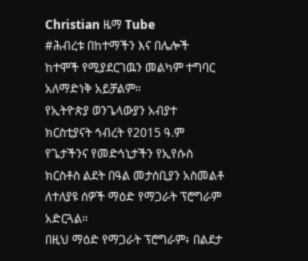Christian ዜማ Tube
#ሕብረቱ በከተማችን እና በሌሎች ከተሞች የሚያደርገዉን መልካም ተግባር አለማድነቅ አይቻልም።
የኢትዮጵያ ወንጌላውያን አብያተ ክርስቲያናት ኅብረት የ2015 ዓ.ም የጌታችንና የመድኅኒታችን የኢየሱስ ክርስቶስ ልደት በዓል መታሰቢያን አስመልቶ ለተለያዩ ሰዎች ማዕድ የማጋራት ፕሮግራም አድርጓል።
በዚህ ማዕድ የማጋራት ፕሮግራም፥ በልደታ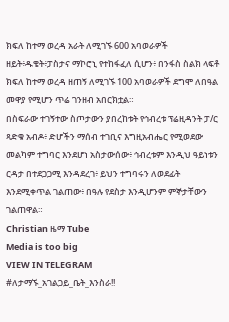ክፍለ ከተማ ወረዳ አራት ለሚገኙ 600 አባወራዎች ዘይት፥ዱቄት፥ፓስታና ማኮሮኒ የተከፋፈለ ሲሆን፥ በንፋስ ስልክ ላፍቶ ክፍለ ከተማ ወረዳ ዘጠኝ ለሚገኙ 100 አባወራዎች ደግሞ ለበዓል መዋያ የሚሆን ጥሬ ገንዘብ አበርክቷል።
በስፍራው ተገኝተው ስጦታውን ያበረከቱት የኅብረቱ ፕሬዚዳንት ፓ/ር ጻድቁ አብዶ፥ ድሆችን ማሰብ ተገቢና እግዚአብሔር የሚወደው መልካም ተግባር እንደሆነ አስታውሰው፥ ኅብረቱም እንዲህ ዓይነቱን ርዳታ በተደጋጋሚ እንዳደረገ፥ ይህን ተግባሩን ለወደፊት እንደሚቀጥል ገልጠው፥ በዓሉ የደስታ እንዲሆንም ምኞታቸውን ገልጠዋል።
Christian ዜማ Tube
Media is too big
VIEW IN TELEGRAM
#ለታማኙ_አገልጋይ_ቤት_እንስራ!!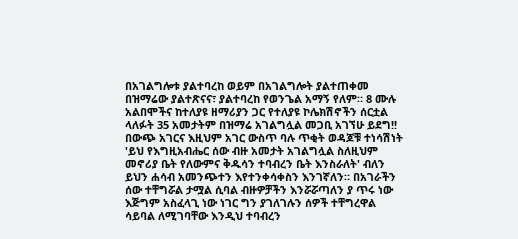በአገልግሎቱ ያልተባረከ ወይም በአገልግሎት ያልተጠቀመ በዝማሬው ያልተጽናና፣ ያልተባረከ የወንጌል አማኝ የለም። 8 ሙሉ አልበሞችና ከተለያዩ ዘማሪያን ጋር የተለያዩ ኮሌክሽኖችን ሰርቷል ላለፉት 35 አመታትም በዝማሬ አገልግሏል መጋቢ አገኘሁ ይደግ!!
በውጭ አገርና እዚህም አገር ውስጥ ባሉ ጥቂት ወዳጆቹ ተነሳሽነት 'ይህ የእግዚአብሔር ሰው ብዙ አመታት አገልግሏል ስለዚህም መኖሪያ ቤት የለውምና ቅዱሳን ተባብረን ቤት እንስራለት' ብለን ይህን ሐሳብ አመንጭተን እየተንቀሳቀስን እንገኛለን። በአገራችን ሰው ተቸግሯል ታሟል ሲባል ብዙዎቻችን እንሯሯጣለን ያ ጥሩ ነው እጅግም አስፈላጊ ነው ነገር ግን ያገለገሉን ሰዎች ተቸግረዋል ሳይባል ለሚገባቸው እንዲህ ተባብረን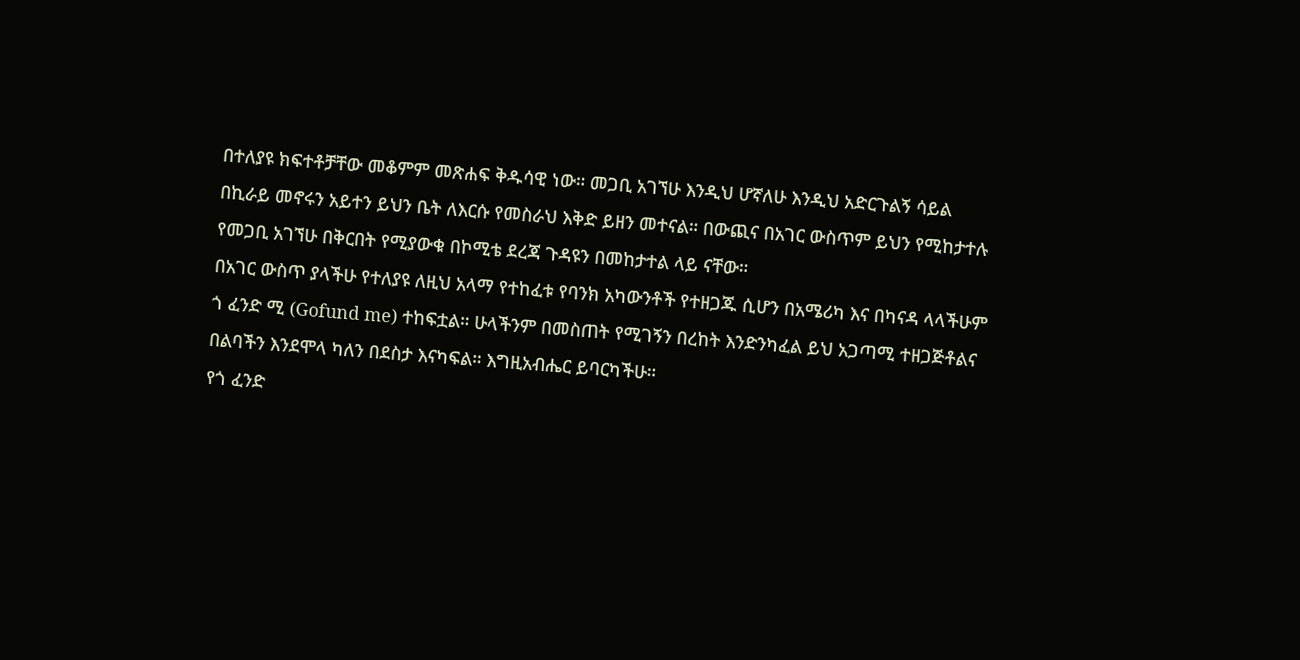በተለያዩ ክፍተቶቻቸው መቆምም መጽሐፍ ቅዱሳዊ ነው። መጋቢ አገኘሁ እንዲህ ሆኛለሁ እንዲህ አድርጉልኝ ሳይል በኪራይ መኖሩን አይተን ይህን ቤት ለእርሱ የመስራህ እቅድ ይዘን መተናል። በውጪና በአገር ውስጥም ይህን የሚከታተሉ የመጋቢ አገኘሁ በቅርበት የሚያውቁ በኮሚቴ ደረጃ ጉዳዩን በመከታተል ላይ ናቸው።
በአገር ውስጥ ያላችሁ የተለያዩ ለዚህ አላማ የተከፈቱ የባንክ አካውንቶች የተዘጋጁ ሲሆን በአሜሪካ እና በካናዳ ላላችሁም ጎ ፈንድ ሚ (Gofund me) ተከፍቷል። ሁላችንም በመስጠት የሚገኝን በረከት እንድንካፈል ይህ አጋጣሚ ተዘጋጅቶልና በልባችን እንደሞላ ካለን በደስታ እናካፍል። እግዚአብሔር ይባርካችሁ።
የጎ ፈንድ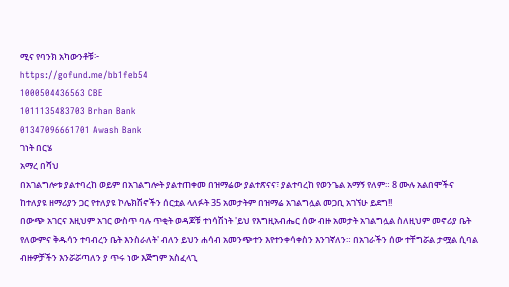ሚና የባንክ አካውንቶቹ፦
https://gofund.me/bb1feb54
1000504436563 CBE
1011135483703 Brhan Bank
01347096661701 Awash Bank
ገነት በርሄ
አማረ በሻህ
በአገልግሎቱ ያልተባረከ ወይም በአገልግሎት ያልተጠቀመ በዝማሬው ያልተጽናና፣ ያልተባረከ የወንጌል አማኝ የለም። 8 ሙሉ አልበሞችና ከተለያዩ ዘማሪያን ጋር የተለያዩ ኮሌክሽኖችን ሰርቷል ላለፉት 35 አመታትም በዝማሬ አገልግሏል መጋቢ አገኘሁ ይደግ!!
በውጭ አገርና እዚህም አገር ውስጥ ባሉ ጥቂት ወዳጆቹ ተነሳሽነት 'ይህ የእግዚአብሔር ሰው ብዙ አመታት አገልግሏል ስለዚህም መኖሪያ ቤት የለውምና ቅዱሳን ተባብረን ቤት እንስራለት' ብለን ይህን ሐሳብ አመንጭተን እየተንቀሳቀስን እንገኛለን። በአገራችን ሰው ተቸግሯል ታሟል ሲባል ብዙዎቻችን እንሯሯጣለን ያ ጥሩ ነው እጅግም አስፈላጊ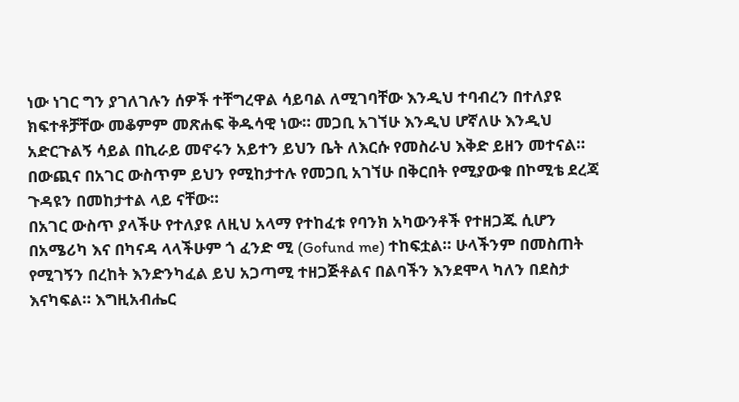ነው ነገር ግን ያገለገሉን ሰዎች ተቸግረዋል ሳይባል ለሚገባቸው እንዲህ ተባብረን በተለያዩ ክፍተቶቻቸው መቆምም መጽሐፍ ቅዱሳዊ ነው። መጋቢ አገኘሁ እንዲህ ሆኛለሁ እንዲህ አድርጉልኝ ሳይል በኪራይ መኖሩን አይተን ይህን ቤት ለእርሱ የመስራህ እቅድ ይዘን መተናል። በውጪና በአገር ውስጥም ይህን የሚከታተሉ የመጋቢ አገኘሁ በቅርበት የሚያውቁ በኮሚቴ ደረጃ ጉዳዩን በመከታተል ላይ ናቸው።
በአገር ውስጥ ያላችሁ የተለያዩ ለዚህ አላማ የተከፈቱ የባንክ አካውንቶች የተዘጋጁ ሲሆን በአሜሪካ እና በካናዳ ላላችሁም ጎ ፈንድ ሚ (Gofund me) ተከፍቷል። ሁላችንም በመስጠት የሚገኝን በረከት እንድንካፈል ይህ አጋጣሚ ተዘጋጅቶልና በልባችን እንደሞላ ካለን በደስታ እናካፍል። እግዚአብሔር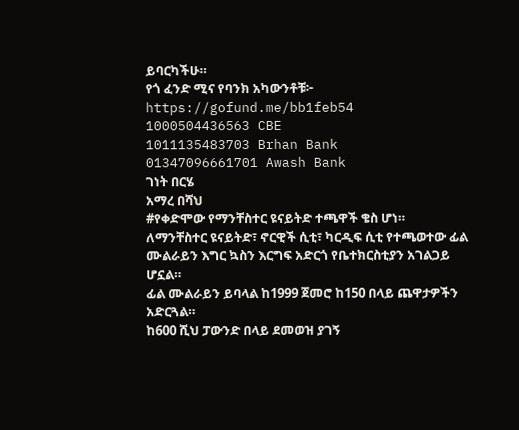ይባርካችሁ።
የጎ ፈንድ ሚና የባንክ አካውንቶቹ፦
https://gofund.me/bb1feb54
1000504436563 CBE
1011135483703 Brhan Bank
01347096661701 Awash Bank
ገነት በርሄ
አማረ በሻህ
#የቀድሞው የማንቸስተር ዩናይትድ ተጫዋች ቄስ ሆነ።
ለማንቸስተር ዩናይትድ፣ ኖርዊች ሲቲ፣ ካርዲፍ ሲቲ የተጫወተው ፊል ሙልራይን እግር ኳስን እርግፍ አድርጎ የቤተክርስቲያን አገልጋይ ሆኗል።
ፊል ሙልራይን ይባላል ከ1999 ጀመሮ ከ150 በላይ ጨዋታዎችን አድርጓል።
ከ600 ሺህ ፓውንድ በላይ ደመወዝ ያገኝ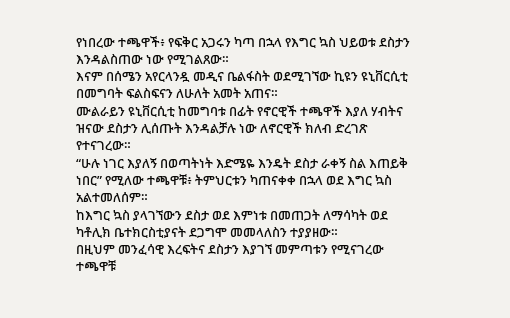የነበረው ተጫዋች፥ የፍቅር አጋሩን ካጣ በኋላ የእግር ኳስ ህይወቱ ደስታን እንዳልስጠው ነው የሚገልጸው።
እናም በሰሜን አየርላንዷ መዲና ቤልፋስት ወደሚገኘው ኪዩን ዩኒቨርሲቲ በመግባት ፍልስፍናን ለሁለት አመት አጠና።
ሙልራይን ዩኒቨርሲቲ ከመግባቱ በፊት የኖርዊች ተጫዋች እያለ ሃብትና ዝናው ደስታን ሊሰጡት እንዳልቻሉ ነው ለኖርዊች ክለብ ድረገጽ የተናገረው።
“ሁሉ ነገር እያለኝ በወጣትነት እድሜዬ እንዴት ደስታ ራቀኝ ስል እጠይቅ ነበር” የሚለው ተጫዋቹ፥ ትምህርቱን ካጠናቀቀ በኋላ ወደ እግር ኳስ አልተመለሰም።
ከእግር ኳስ ያላገኘውን ደስታ ወደ እምነቱ በመጠጋት ለማሳካት ወደ ካቶሊክ ቤተክርስቲያናት ደጋግሞ መመላለስን ተያያዘው።
በዚህም መንፈሳዊ እረፍትና ደስታን እያገኘ መምጣቱን የሚናገረው ተጫዋቹ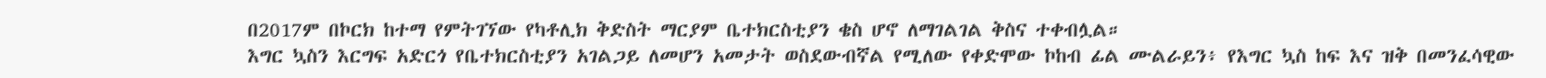በ2017ም በኮርክ ከተማ የምትገኘው የካቶሊክ ቅድስት ማርያም ቤተክርስቲያን ቄስ ሆኖ ለማገልገል ቅስና ተቀብሏል።
እግር ኳስን እርግፍ አድርጎ የቤተክርስቲያን አገልጋይ ለመሆን አመታት ወስደውብኛል የሚለው የቀድሞው ኮከብ ፊል ሙልራይን፥ የእግር ኳስ ከፍ እና ዝቅ በመንፈሳዊው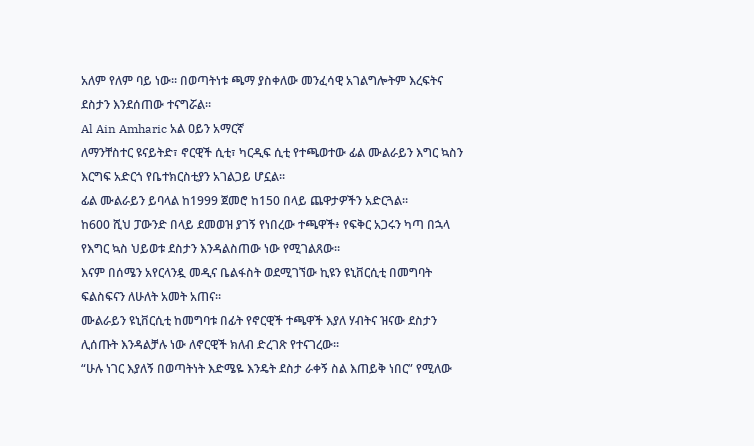አለም የለም ባይ ነው። በወጣትነቱ ጫማ ያስቀለው መንፈሳዊ አገልግሎትም እረፍትና ደስታን እንደሰጠው ተናግሯል።
Al Ain Amharic አል ዐይን አማርኛ
ለማንቸስተር ዩናይትድ፣ ኖርዊች ሲቲ፣ ካርዲፍ ሲቲ የተጫወተው ፊል ሙልራይን እግር ኳስን እርግፍ አድርጎ የቤተክርስቲያን አገልጋይ ሆኗል።
ፊል ሙልራይን ይባላል ከ1999 ጀመሮ ከ150 በላይ ጨዋታዎችን አድርጓል።
ከ600 ሺህ ፓውንድ በላይ ደመወዝ ያገኝ የነበረው ተጫዋች፥ የፍቅር አጋሩን ካጣ በኋላ የእግር ኳስ ህይወቱ ደስታን እንዳልስጠው ነው የሚገልጸው።
እናም በሰሜን አየርላንዷ መዲና ቤልፋስት ወደሚገኘው ኪዩን ዩኒቨርሲቲ በመግባት ፍልስፍናን ለሁለት አመት አጠና።
ሙልራይን ዩኒቨርሲቲ ከመግባቱ በፊት የኖርዊች ተጫዋች እያለ ሃብትና ዝናው ደስታን ሊሰጡት እንዳልቻሉ ነው ለኖርዊች ክለብ ድረገጽ የተናገረው።
“ሁሉ ነገር እያለኝ በወጣትነት እድሜዬ እንዴት ደስታ ራቀኝ ስል እጠይቅ ነበር” የሚለው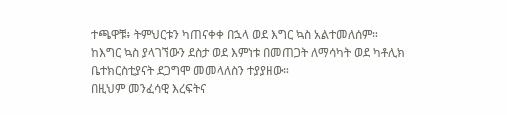ተጫዋቹ፥ ትምህርቱን ካጠናቀቀ በኋላ ወደ እግር ኳስ አልተመለሰም።
ከእግር ኳስ ያላገኘውን ደስታ ወደ እምነቱ በመጠጋት ለማሳካት ወደ ካቶሊክ ቤተክርስቲያናት ደጋግሞ መመላለስን ተያያዘው።
በዚህም መንፈሳዊ እረፍትና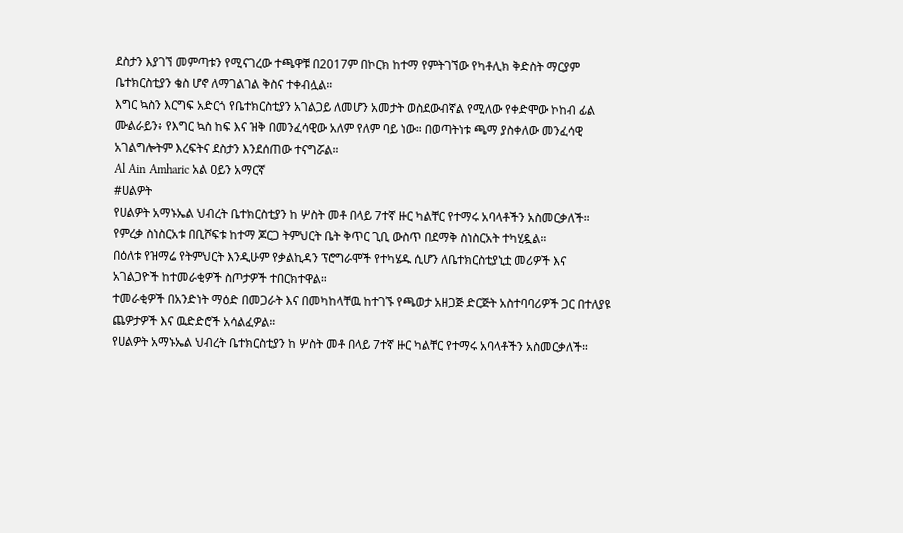ደስታን እያገኘ መምጣቱን የሚናገረው ተጫዋቹ በ2017ም በኮርክ ከተማ የምትገኘው የካቶሊክ ቅድስት ማርያም ቤተክርስቲያን ቄስ ሆኖ ለማገልገል ቅስና ተቀብሏል።
እግር ኳስን እርግፍ አድርጎ የቤተክርስቲያን አገልጋይ ለመሆን አመታት ወስደውብኛል የሚለው የቀድሞው ኮከብ ፊል ሙልራይን፥ የእግር ኳስ ከፍ እና ዝቅ በመንፈሳዊው አለም የለም ባይ ነው። በወጣትነቱ ጫማ ያስቀለው መንፈሳዊ አገልግሎትም እረፍትና ደስታን እንደሰጠው ተናግሯል።
Al Ain Amharic አል ዐይን አማርኛ
#ሀልዎት
የሀልዎት አማኑኤል ህብረት ቤተክርስቲያን ከ ሦስት መቶ በላይ 7ተኛ ዙር ካልቸር የተማሩ አባላቶችን አስመርቃለች።
የምረቃ ስነስርአቱ በቢሾፍቱ ከተማ ጆርጋ ትምህርት ቤት ቅጥር ጊቢ ውስጥ በደማቅ ስነስርአት ተካሂዷል።
በዕለቱ የዝማሬ የትምህርት እንዲሁም የቃልኪዳን ፕሮግራሞች የተካሄዱ ሲሆን ለቤተክርስቲያኒቷ መሪዎች እና አገልጋዮች ከተመራቂዎች ስጦታዎች ተበርክተዋል።
ተመራቂዎች በአንድነት ማዕድ በመጋራት እና በመካከላቸዉ ከተገኙ የጫወታ አዘጋጅ ድርጅት አስተባባሪዎች ጋር በተለያዩ ጨዎታዎች እና ዉድድሮች አሳልፈዎል።
የሀልዎት አማኑኤል ህብረት ቤተክርስቲያን ከ ሦስት መቶ በላይ 7ተኛ ዙር ካልቸር የተማሩ አባላቶችን አስመርቃለች።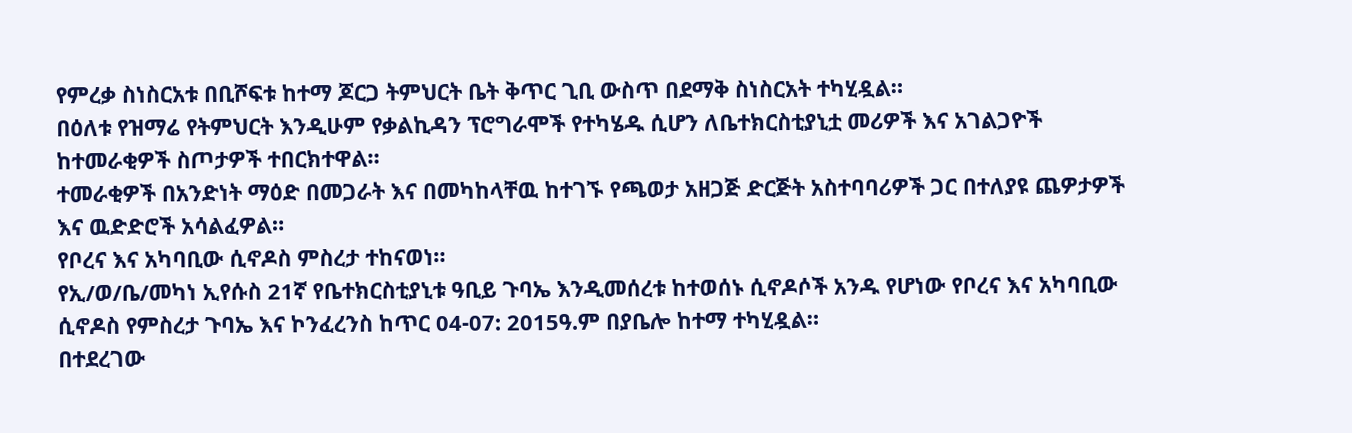የምረቃ ስነስርአቱ በቢሾፍቱ ከተማ ጆርጋ ትምህርት ቤት ቅጥር ጊቢ ውስጥ በደማቅ ስነስርአት ተካሂዷል።
በዕለቱ የዝማሬ የትምህርት እንዲሁም የቃልኪዳን ፕሮግራሞች የተካሄዱ ሲሆን ለቤተክርስቲያኒቷ መሪዎች እና አገልጋዮች ከተመራቂዎች ስጦታዎች ተበርክተዋል።
ተመራቂዎች በአንድነት ማዕድ በመጋራት እና በመካከላቸዉ ከተገኙ የጫወታ አዘጋጅ ድርጅት አስተባባሪዎች ጋር በተለያዩ ጨዎታዎች እና ዉድድሮች አሳልፈዎል።
የቦረና እና አካባቢው ሲኖዶስ ምስረታ ተከናወነ።
የኢ/ወ/ቤ/መካነ ኢየሱስ 21ኛ የቤተክርስቲያኒቱ ዓቢይ ጉባኤ እንዲመሰረቱ ከተወሰኑ ሲኖዶሶች አንዱ የሆነው የቦረና እና አካባቢው ሲኖዶስ የምስረታ ጉባኤ እና ኮንፈረንስ ከጥር 04-07: 2015ዓ.ም በያቤሎ ከተማ ተካሂዷል።
በተደረገው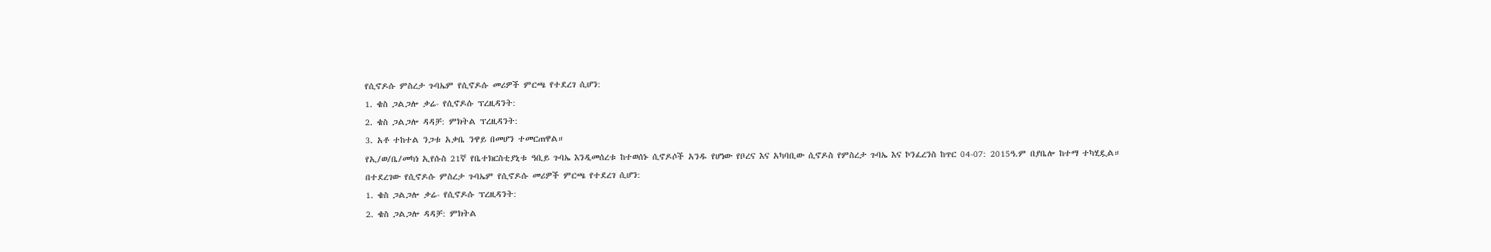የሲኖዶሱ ምስረታ ጉባኤም የሲኖዶሱ መሪዎች ምርጫ የተደረገ ሲሆን:
1. ቄስ ጋልጋሎ ቃሬ- የሲኖዶሱ ፕረዚዳንት:
2. ቄስ ጋልጋሎ ዳዳቻ: ምክትል ፕረዚዳንት:
3. አቶ ተከተል ንጋቱ አቃቤ ንዋይ በመሆን ተመርጠዋል።
የኢ/ወ/ቤ/መካነ ኢየሱስ 21ኛ የቤተክርስቲያኒቱ ዓቢይ ጉባኤ እንዲመሰረቱ ከተወሰኑ ሲኖዶሶች አንዱ የሆነው የቦረና እና አካባቢው ሲኖዶስ የምስረታ ጉባኤ እና ኮንፈረንስ ከጥር 04-07: 2015ዓ.ም በያቤሎ ከተማ ተካሂዷል።
በተደረገው የሲኖዶሱ ምስረታ ጉባኤም የሲኖዶሱ መሪዎች ምርጫ የተደረገ ሲሆን:
1. ቄስ ጋልጋሎ ቃሬ- የሲኖዶሱ ፕረዚዳንት:
2. ቄስ ጋልጋሎ ዳዳቻ: ምክትል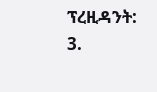ፕረዚዳንት:
3.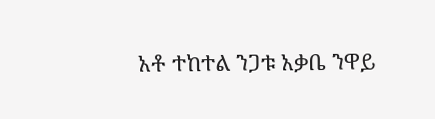አቶ ተከተል ንጋቱ አቃቤ ንዋይ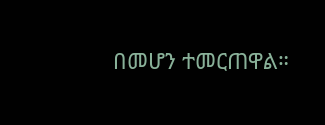በመሆን ተመርጠዋል።